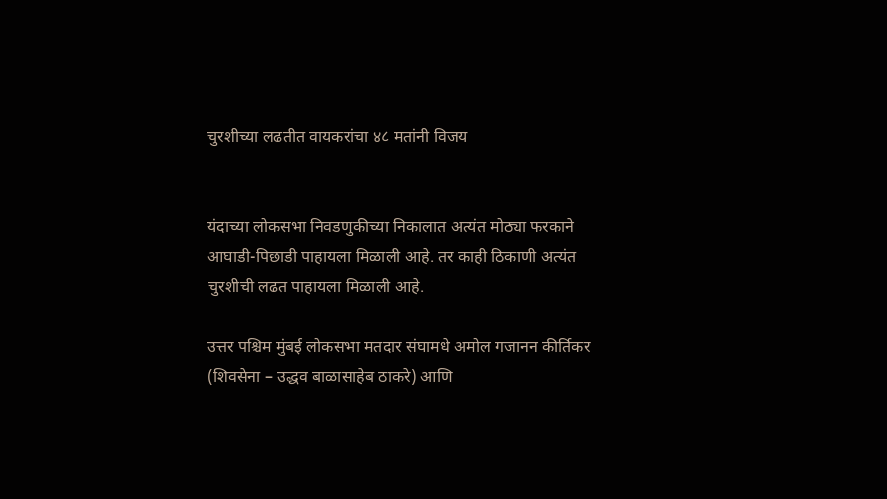चुरशीच्या लढतीत वायकरांचा ४८ मतांनी विजय


यंदाच्या लोकसभा निवडणुकीच्या निकालात अत्यंत मोठ्या फरकाने आघाडी-पिछाडी पाहायला मिळाली आहे. तर काही ठिकाणी अत्यंत चुरशीची लढत पाहायला मिळाली आहे.

उत्तर पश्चिम मुंबई लोकसभा मतदार संघामधे अमोल गजानन कीर्तिकर (शिवसेना – उद्धव बाळासाहेब ठाकरे) आणि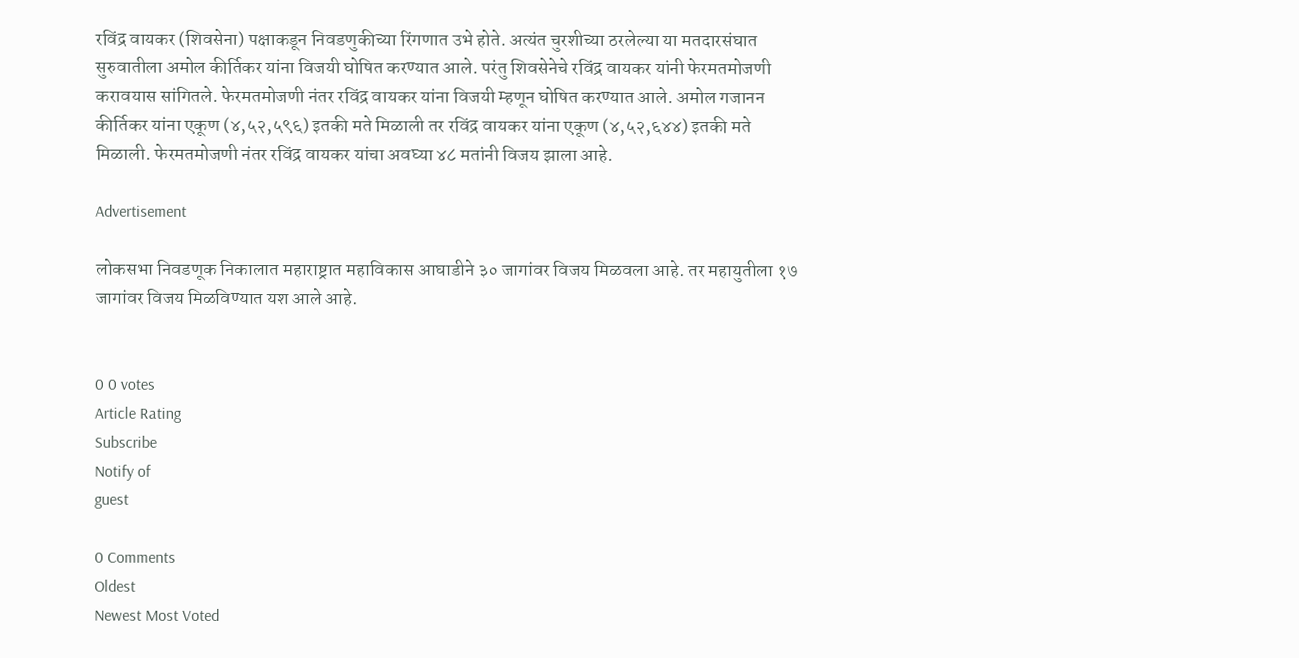रविंद्र वायकर (शिवसेना) पक्षाकडून निवडणुकीच्या रिंगणात उभे होते. अत्यंत चुरशीच्या ठरलेल्या या मतदारसंघात सुरुवातीला अमोल कीर्तिकर यांना विजयी घोषित करण्यात आले. परंतु शिवसेनेचे रविंद्र वायकर यांनी फेरमतमोजणी करावयास सांगितले. फेरमतमोजणी नंतर रविंद्र वायकर यांना विजयी म्हणून घोषित करण्यात आले. अमोल गजानन कीर्तिकर यांना एकूण (४,५२,५९६) इतकी मते मिळाली तर रविंद्र वायकर यांना एकूण (४,५२,६४४) इतकी मते मिळाली. फेरमतमोजणी नंतर रविंद्र वायकर यांचा अवघ्या ४८ मतांनी विजय झाला आहे.

Advertisement

लोकसभा निवडणूक निकालात महाराष्ट्रात महाविकास आघाडीने ३० जागांवर विजय मिळवला आहे. तर महायुतीला १७ जागांवर विजय मिळविण्यात यश आले आहे.


0 0 votes
Article Rating
Subscribe
Notify of
guest

0 Comments
Oldest
Newest Most Voted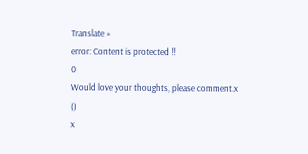Translate »
error: Content is protected !!
0
Would love your thoughts, please comment.x
()
x